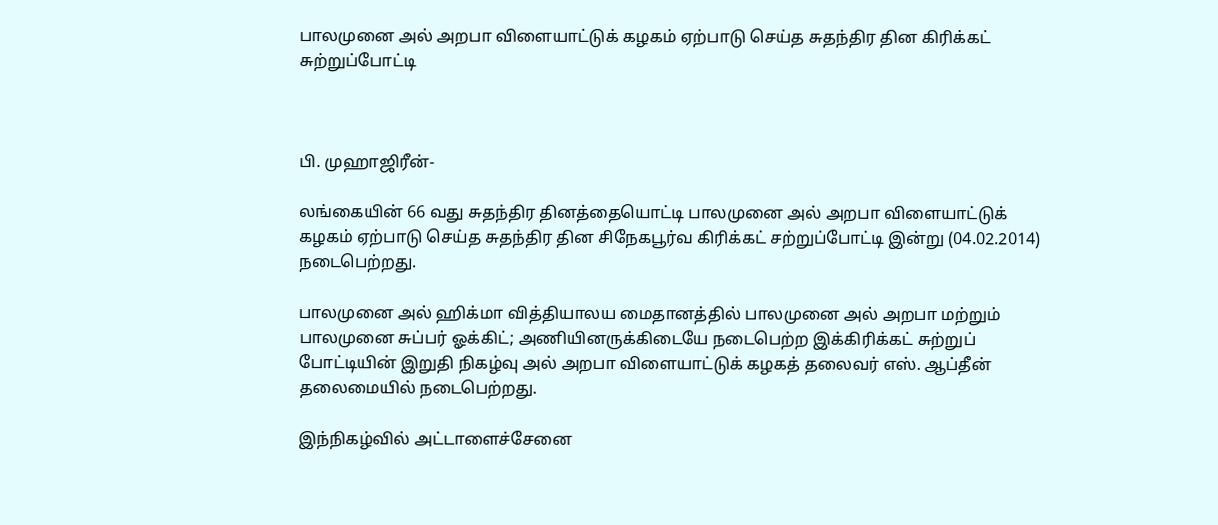பாலமுனை அல் அறபா விளையாட்டுக் கழகம் ஏற்பாடு செய்த சுதந்திர தின கிரிக்கட் சுற்றுப்போட்டி



பி. முஹாஜிரீன்-

லங்கையின் 66 வது சுதந்திர தினத்தையொட்டி பாலமுனை அல் அறபா விளையாட்டுக் கழகம் ஏற்பாடு செய்த சுதந்திர தின சிநேகபூர்வ கிரிக்கட் சற்றுப்போட்டி இன்று (04.02.2014) நடைபெற்றது.

பாலமுனை அல் ஹிக்மா வித்தியாலய மைதானத்தில் பாலமுனை அல் அறபா மற்றும் பாலமுனை சுப்பர் ஓக்கிட்; அணியினருக்கிடையே நடைபெற்ற இக்கிரிக்கட் சுற்றுப் போட்டியின் இறுதி நிகழ்வு அல் அறபா விளையாட்டுக் கழகத் தலைவர் எஸ். ஆப்தீன் தலைமையில் நடைபெற்றது.

இந்நிகழ்வில் அட்டாளைச்சேனை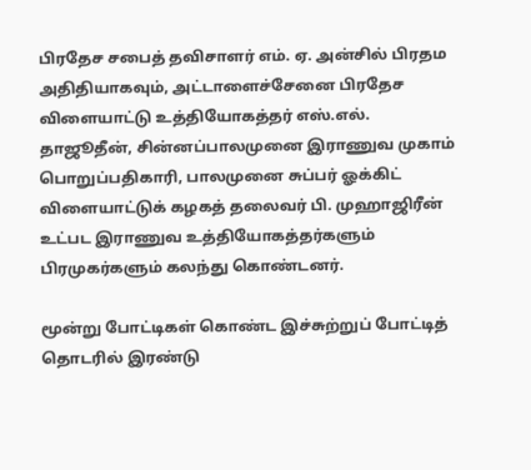பிரதேச சபைத் தவிசாளர் எம். ஏ. அன்சில் பிரதம அதிதியாகவும், அட்டாளைச்சேனை பிரதேச விளையாட்டு உத்தியோகத்தர் எஸ்.எல். தாஜூதீன், சின்னப்பாலமுனை இராணுவ முகாம் பொறுப்பதிகாரி, பாலமுனை சுப்பர் ஓக்கிட் விளையாட்டுக் கழகத் தலைவர் பி. முஹாஜிரீன் உட்பட இராணுவ உத்தியோகத்தர்களும் பிரமுகர்களும் கலந்து கொண்டனர்.

மூன்று போட்டிகள் கொண்ட இச்சுற்றுப் போட்டித் தொடரில் இரண்டு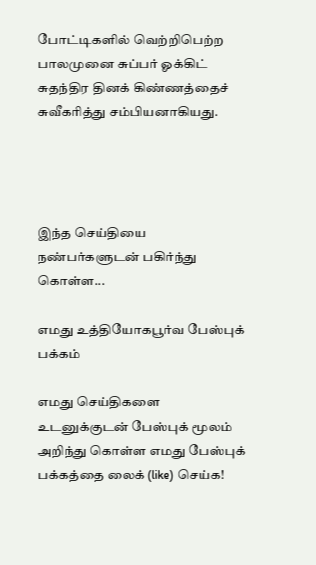போட்டிகளில் வெற்றிபெற்ற பாலமுனை சுப்பர் ஓக்கிட் சுதந்திர தினக் கிண்ணத்தைச் சுவீகரித்து சம்பியனாகியது.




இந்த செய்தியை நண்பர்களுடன் பகிர்ந்து கொள்ள...

எமது உத்தியோகபூர்வ பேஸ்புக் பக்கம்

எமது செய்திகளை உடனுக்குடன் பேஸ்புக் மூலம் அறிந்து கொள்ள எமது பேஸ்புக் பக்கத்தை லைக் (like) செய்க!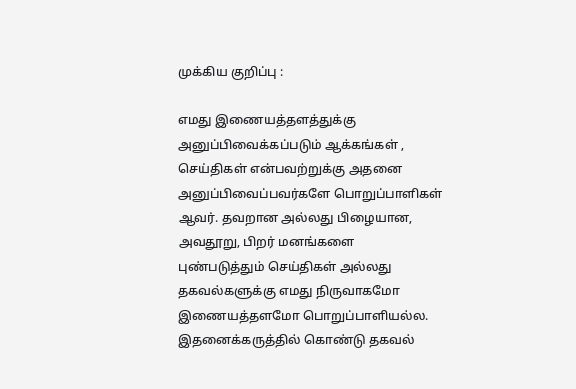முக்கிய குறிப்பு :

எமது இணையத்தளத்துக்கு அனுப்பிவைக்கப்படும் ஆக்கங்கள் , செய்திகள் என்பவற்றுக்கு அதனை அனுப்பிவைப்பவர்களே பொறுப்பாளிகள் ஆவர். தவறான அல்லது பிழையான, அவதூறு, பிறர் மனங்களை புண்படுத்தும் செய்திகள் அல்லது தகவல்களுக்கு எமது நிருவாகமோ இணையத்தளமோ பொறுப்பாளியல்ல. இதனைக்கருத்தில் கொண்டு தகவல்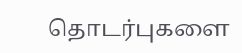தொடர்புகளை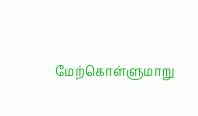மேற்கொள்ளுமாறு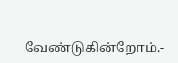வேண்டுகின்றோம்.-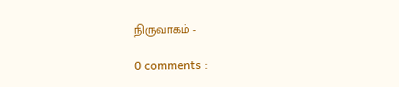நிருவாகம் -

0 comments :